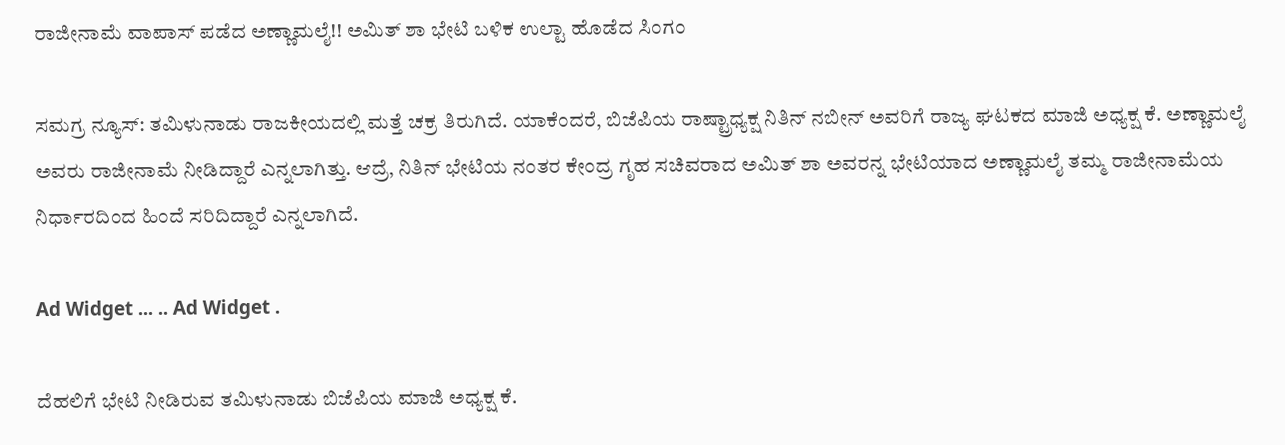ರಾಜೀನಾಮೆ ವಾಪಾಸ್ ಪಡೆದ ಅಣ್ಣಾಮಲೈ!! ಅಮಿತ್ ಶಾ ಭೇಟಿ ಬಳಿಕ ಉಲ್ಟಾ ಹೊಡೆದ ಸಿಂಗಂ

ಸಮಗ್ರ ನ್ಯೂಸ್: ತಮಿಳುನಾಡು ರಾಜಕೀಯದಲ್ಲಿ ಮತ್ತೆ ಚಕ್ರ ತಿರುಗಿದೆ. ಯಾಕೆಂದರೆ, ಬಿಜೆಪಿಯ ರಾಷ್ಟ್ರಾಧ್ಯಕ್ಷ ನಿತಿನ್ ನಬೀನ್ ಅವರಿಗೆ ರಾಜ್ಯ ಘಟಕದ ಮಾಜಿ ಅಧ್ಯಕ್ಷ ಕೆ. ಅಣ್ಣಾಮಲೈ ಅವರು ರಾಜೀನಾಮೆ ನೀಡಿದ್ದಾರೆ ಎನ್ನಲಾಗಿತ್ತು. ಆದ್ರೆ, ನಿತಿನ್ ಭೇಟಿಯ ನಂತರ ಕೇಂದ್ರ ಗೃಹ ಸಚಿವರಾದ ಅಮಿತ್ ಶಾ ಅವರನ್ನ ಭೇಟಿಯಾದ ಅಣ್ಣಾಮಲೈ ತಮ್ಮ ರಾಜೀನಾಮೆಯ ನಿರ್ಧಾರದಿಂದ ಹಿಂದೆ ಸರಿದಿದ್ದಾರೆ ಎನ್ನಲಾಗಿದೆ.

Ad Widget ... .. Ad Widget .

ದೆಹಲಿಗೆ ಭೇಟಿ ನೀಡಿರುವ ತಮಿಳುನಾಡು ಬಿಜೆಪಿಯ ಮಾಜಿ ಅಧ್ಯಕ್ಷ ಕೆ.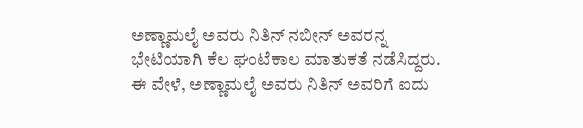ಅಣ್ಣಾಮಲೈ ಅವರು ನಿತಿನ್ ನಬೀನ್ ಅವರನ್ನ ಭೇಟಿಯಾಗಿ ಕೆಲ ಘಂಟೆಕಾಲ ಮಾತುಕತೆ ನಡೆಸಿದ್ದರು. ಈ ವೇಳೆ, ಅಣ್ಣಾಮಲೈ ಅವರು ನಿತಿನ್ ಅವರಿಗೆ ಐದು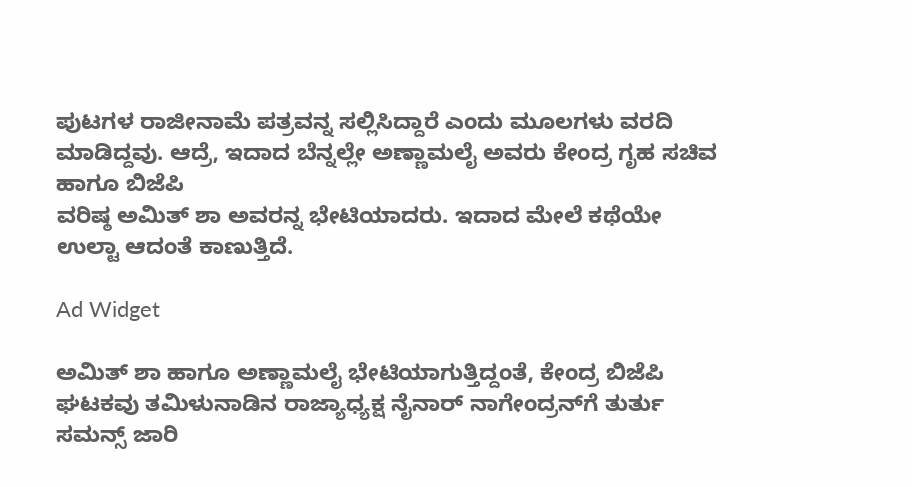ಪುಟಗಳ ರಾಜೀನಾಮೆ ಪತ್ರವನ್ನ ಸಲ್ಲಿಸಿದ್ದಾರೆ ಎಂದು ಮೂಲಗಳು ವರದಿ ಮಾಡಿದ್ದವು. ಆದ್ರೆ, ಇದಾದ ಬೆನ್ನಲ್ಲೇ ಅಣ್ಣಾಮಲೈ ಅವರು ಕೇಂದ್ರ ಗೃಹ ಸಚಿವ ಹಾಗೂ ಬಿಜೆಪಿ
ವರಿಷ್ಠ ಅಮಿತ್ ಶಾ ಅವರನ್ನ ಭೇಟಿಯಾದರು. ಇದಾದ ಮೇಲೆ ಕಥೆಯೇ ಉಲ್ಟಾ ಆದಂತೆ ಕಾಣುತ್ತಿದೆ.

Ad Widget

ಅಮಿತ್ ಶಾ ಹಾಗೂ ಅಣ್ಣಾಮಲೈ ಭೇಟಿಯಾಗುತ್ತಿದ್ದಂತೆ, ಕೇಂದ್ರ ಬಿಜೆಪಿ ಘಟಕವು ತಮಿಳುನಾಡಿನ ರಾಜ್ಯಾಧ್ಯಕ್ಷ ನೈನಾರ್ ನಾಗೇಂದ್ರನ್‌ಗೆ ತುರ್ತು ಸಮನ್ಸ್ ಜಾರಿ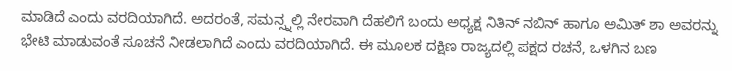ಮಾಡಿದೆ ಎಂದು ವರದಿಯಾಗಿದೆ. ಅದರಂತೆ, ಸಮನ್ಸ್ನಲ್ಲಿ ನೇರವಾಗಿ ದೆಹಲಿಗೆ ಬಂದು ಅಧ್ಯಕ್ಷ ನಿತಿನ್ ನಬಿನ್ ಹಾಗೂ ಅಮಿತ್ ಶಾ ಅವರನ್ನು ಭೇಟಿ ಮಾಡುವಂತೆ ಸೂಚನೆ ನೀಡಲಾಗಿದೆ ಎಂದು ವರದಿಯಾಗಿದೆ. ಈ ಮೂಲಕ ದಕ್ಷಿಣ ರಾಜ್ಯದಲ್ಲಿ ಪಕ್ಷದ ರಚನೆ, ಒಳಗಿನ ಬಣ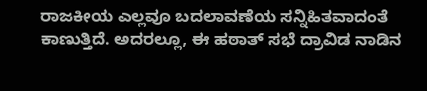ರಾಜಕೀಯ ಎಲ್ಲವೂ ಬದಲಾವಣೆಯ ಸನ್ನಿಹಿತವಾದಂತೆ ಕಾಣುತ್ತಿದೆ. ಅದರಲ್ಲೂ, ಈ ಹಠಾತ್ ಸಭೆ ದ್ರಾವಿಡ ನಾಡಿನ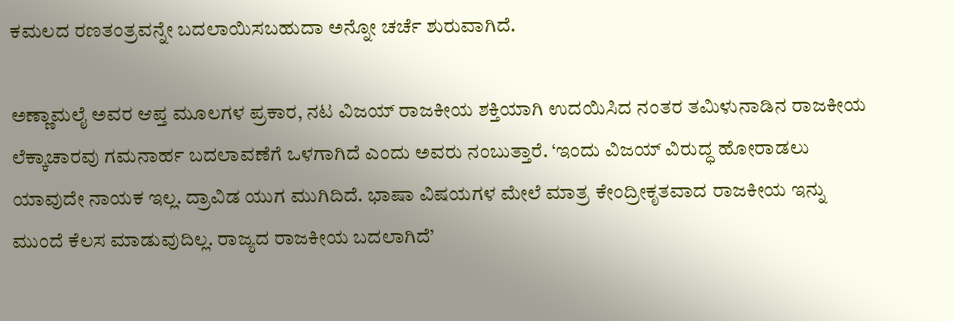ಕಮಲದ ರಣತಂತ್ರವನ್ನೇ ಬದಲಾಯಿಸಬಹುದಾ ಅನ್ನೋ ಚರ್ಚೆ ಶುರುವಾಗಿದೆ.

ಅಣ್ಣಾಮಲೈ ಅವರ ಆಪ್ತ ಮೂಲಗಳ ಪ್ರಕಾರ, ನಟ ವಿಜಯ್ ರಾಜಕೀಯ ಶಕ್ತಿಯಾಗಿ ಉದಯಿಸಿದ ನಂತರ ತಮಿಳುನಾಡಿನ ರಾಜಕೀಯ ಲೆಕ್ಕಾಚಾರವು ಗಮನಾರ್ಹ ಬದಲಾವಣೆಗೆ ಒಳಗಾಗಿದೆ ಎಂದು ಅವರು ನಂಬುತ್ತಾರೆ. ‘ಇಂದು ವಿಜಯ್ ವಿರುದ್ಧ ಹೋರಾಡಲು ಯಾವುದೇ ನಾಯಕ ಇಲ್ಲ. ದ್ರಾವಿಡ ಯುಗ ಮುಗಿದಿದೆ. ಭಾಷಾ ವಿಷಯಗಳ ಮೇಲೆ ಮಾತ್ರ ಕೇಂದ್ರೀಕೃತವಾದ ರಾಜಕೀಯ ಇನ್ನು ಮುಂದೆ ಕೆಲಸ ಮಾಡುವುದಿಲ್ಲ. ರಾಜ್ಯದ ರಾಜಕೀಯ ಬದಲಾಗಿದೆ’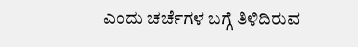ಎಂದು ಚರ್ಚೆಗಳ ಬಗ್ಗೆ ತಿಳಿದಿರುವ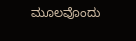ಮೂಲವೊಂದು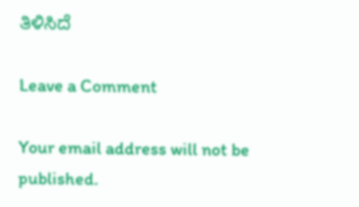ತಿಳಿಸಿದೆ

Leave a Comment

Your email address will not be published.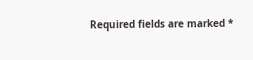Required fields are marked *